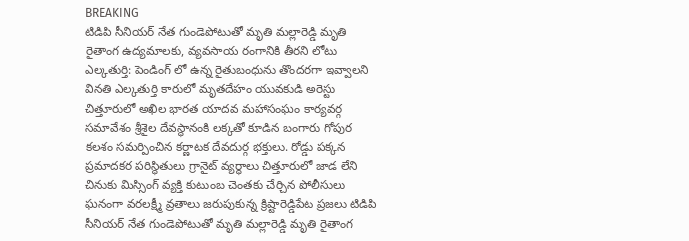BREAKING
టిడిపి సీనియర్ నేత గుండెపోటుతో మృతి మల్లారెడ్డి మృతి రైతాంగ ఉద్యమాలకు, వ్యవసాయ రంగానికి తీరని లోటు ఎల్కతుర్తి: పెండింగ్ లో ఉన్న రైతుబంధును తొందరగా ఇవ్వాలని వినతి ఎల్కతుర్తి కారులో మృతదేహం యువకుడి అరెస్టు చిత్తూరులో అఖిల భారత యాదవ మహాసంఘం కార్యవర్గ సమావేశం శ్రీశైల దేవస్థానంకి లక్కతో కూడిన బంగారు గోపుర కలశం సమర్పించిన కర్ణాటక దేవదుర్గ భక్తులు. రోడ్డు పక్కన ప్రమాదకర పరిస్థితులు గ్రానైట్ వ్యర్ధాలు చిత్తూరులో జాడ లేని చినుకు మిస్సింగ్ వ్యక్తి కుటుంబ చెంతకు చేర్చిన పోలీసులు ఘనంగా వరలక్ష్మీ వ్రతాలు జరుపుకున్న క్రిష్టారెడ్డిపేట ప్రజలు టిడిపి సీనియర్ నేత గుండెపోటుతో మృతి మల్లారెడ్డి మృతి రైతాంగ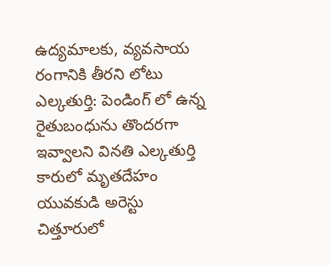ఉద్యమాలకు, వ్యవసాయ రంగానికి తీరని లోటు ఎల్కతుర్తి: పెండింగ్ లో ఉన్న రైతుబంధును తొందరగా ఇవ్వాలని వినతి ఎల్కతుర్తి కారులో మృతదేహం యువకుడి అరెస్టు చిత్తూరులో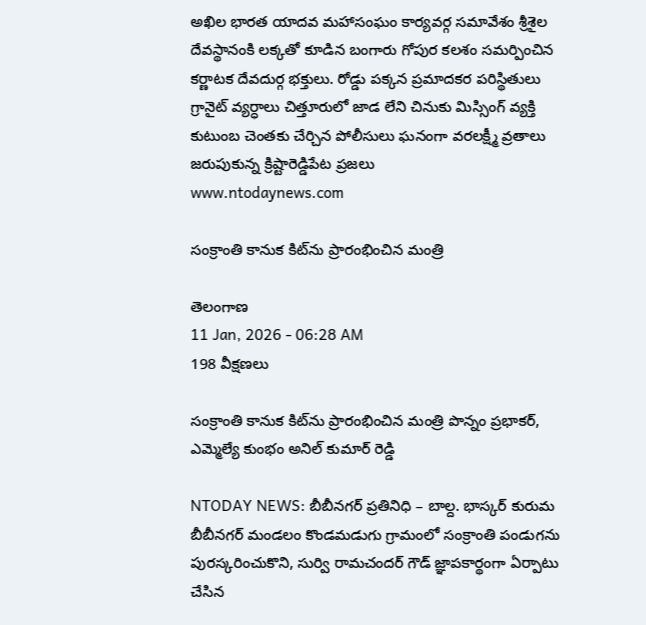అఖిల భారత యాదవ మహాసంఘం కార్యవర్గ సమావేశం శ్రీశైల దేవస్థానంకి లక్కతో కూడిన బంగారు గోపుర కలశం సమర్పించిన కర్ణాటక దేవదుర్గ భక్తులు. రోడ్డు పక్కన ప్రమాదకర పరిస్థితులు గ్రానైట్ వ్యర్ధాలు చిత్తూరులో జాడ లేని చినుకు మిస్సింగ్ వ్యక్తి కుటుంబ చెంతకు చేర్చిన పోలీసులు ఘనంగా వరలక్ష్మీ వ్రతాలు జరుపుకున్న క్రిష్టారెడ్డిపేట ప్రజలు
www.ntodaynews.com

సంక్రాంతి కానుక కిట్‌ను ప్రారంభించిన మంత్రి

తెలంగాణ
11 Jan, 2026 - 06:28 AM
198 వీక్షణలు

సంక్రాంతి కానుక కిట్‌ను ప్రారంభించిన మంత్రి పొన్నం ప్రభాకర్, ఎమ్మెల్యే కుంభం అనిల్ కుమార్ రెడ్డి

NTODAY NEWS: బీబీనగర్ ప్రతినిధి – బాల్ద. భాస్కర్ కురుమ బీబీనగర్ మండలం కొండమడుగు గ్రామంలో సంక్రాంతి పండుగను పురస్కరించుకొని, సుర్వి రామచందర్ గౌడ్ జ్ఞాపకార్థంగా ఏర్పాటు చేసిన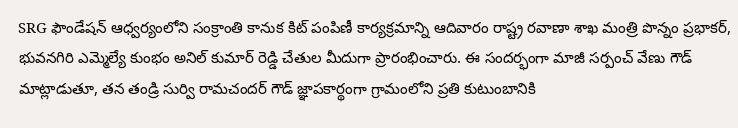SRG ఫౌండేషన్ ఆధ్వర్యంలోని సంక్రాంతి కానుక కిట్ పంపిణీ కార్యక్రమాన్ని ఆదివారం రాష్ట్ర రవాణా శాఖ మంత్రి పొన్నం ప్రభాకర్, భువనగిరి ఎమ్మెల్యే కుంభం అనిల్ కుమార్ రెడ్డి చేతుల మీదుగా ప్రారంభించారు. ఈ సందర్భంగా మాజీ సర్పంచ్ వేణు గౌడ్ మాట్లాడుతూ, తన తండ్రి సుర్వి రామచందర్ గౌడ్ జ్ఞాపకార్థంగా గ్రామంలోని ప్రతి కుటుంబానికి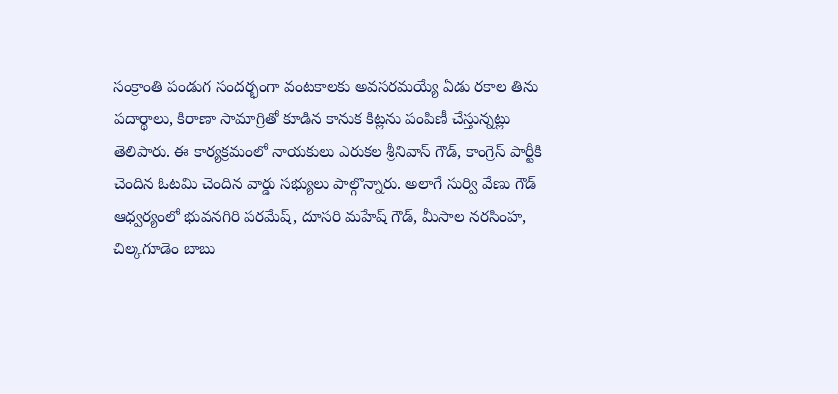సంక్రాంతి పండుగ సందర్భంగా వంటకాలకు అవసరమయ్యే ఏడు రకాల తిను పదార్థాలు, కిరాణా సామాగ్రితో కూడిన కానుక కిట్లను పంపిణీ చేస్తున్నట్లు తెలిపారు. ఈ కార్యక్రమంలో నాయకులు ఎరుకల శ్రీనివాస్ గౌడ్, కాంగ్రెస్ పార్టీకి చెందిన ఓటమి చెందిన వార్డు సభ్యులు పాల్గొన్నారు. అలాగే సుర్వి వేణు గౌడ్ ఆధ్వర్యంలో భువనగిరి పరమేష్, దూసరి మహేష్ గౌడ్, మీసాల నరసింహ, చిల్కగూడెం బాబు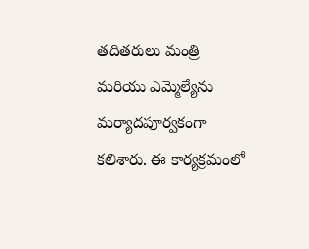తదితరులు మంత్రి మరియు ఎమ్మెల్యేను మర్యాదపూర్వకంగా కలిశారు. ఈ కార్యక్రమంలో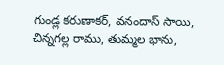గుండ్ల కరుణాకర్, వనందాస్ సాయి, చిన్నగల్ల రాము, తుమ్మల భాను,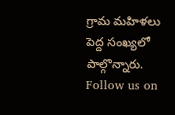గ్రామ మహిళలు పెద్ద సంఖ్యలో పాల్గొన్నారు. Follow us on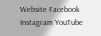Website Facebook Instagram YouTube